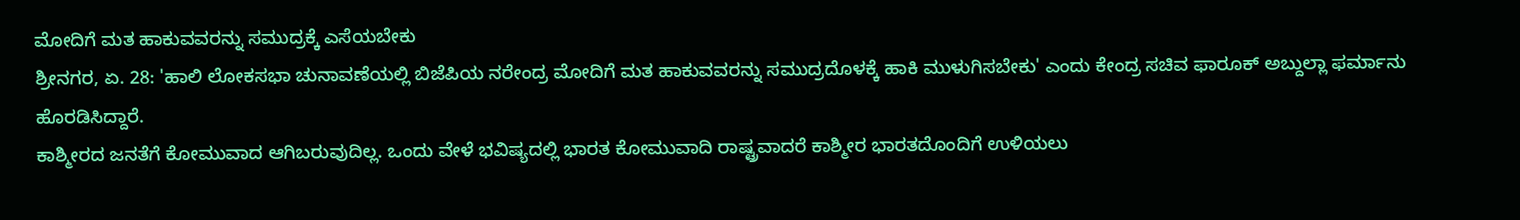ಮೋದಿಗೆ ಮತ ಹಾಕುವವರನ್ನು ಸಮುದ್ರಕ್ಕೆ ಎಸೆಯಬೇಕು
ಶ್ರೀನಗರ, ಏ. 28: 'ಹಾಲಿ ಲೋಕಸಭಾ ಚುನಾವಣೆಯಲ್ಲಿ ಬಿಜೆಪಿಯ ನರೇಂದ್ರ ಮೋದಿಗೆ ಮತ ಹಾಕುವವರನ್ನು ಸಮುದ್ರದೊಳಕ್ಕೆ ಹಾಕಿ ಮುಳುಗಿಸಬೇಕು' ಎಂದು ಕೇಂದ್ರ ಸಚಿವ ಫಾರೂಕ್ ಅಬ್ದುಲ್ಲಾ ಫರ್ಮಾನು ಹೊರಡಿಸಿದ್ದಾರೆ.
ಕಾಶ್ಮೀರದ ಜನತೆಗೆ ಕೋಮುವಾದ ಆಗಿಬರುವುದಿಲ್ಲ. ಒಂದು ವೇಳೆ ಭವಿಷ್ಯದಲ್ಲಿ ಭಾರತ ಕೋಮುವಾದಿ ರಾಷ್ಟ್ರವಾದರೆ ಕಾಶ್ಮೀರ ಭಾರತದೊಂದಿಗೆ ಉಳಿಯಲು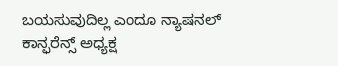ಬಯಸುವುದಿಲ್ಲ ಎಂದೂ ನ್ಯಾಷನಲ್ ಕಾನ್ಫರೆನ್ಸ್ ಅಧ್ಯಕ್ಷ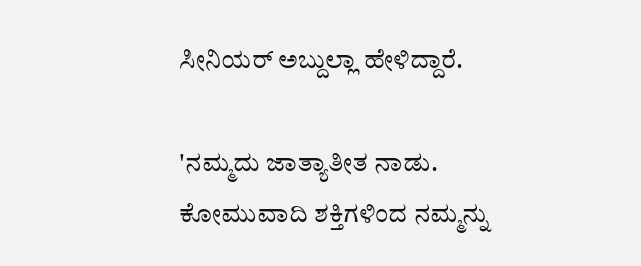ಸೀನಿಯರ್ ಅಬ್ದುಲ್ಲಾ ಹೇಳಿದ್ದಾರೆ.

'ನಮ್ಮದು ಜಾತ್ಯಾತೀತ ನಾಡು. ಕೋಮುವಾದಿ ಶಕ್ತಿಗಳಿಂದ ನಮ್ಮನ್ನು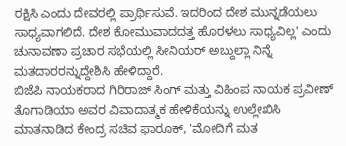ರಕ್ಷಿಸಿ ಎಂದು ದೇವರಲ್ಲಿ ಪ್ರಾರ್ಥಿಸುವೆ. ಇದರಿಂದ ದೇಶ ಮುನ್ನಡೆಯಲು ಸಾಧ್ಯವಾಗಲಿದೆ. ದೇಶ ಕೋಮುವಾದದತ್ತ ಹೊರಳಲು ಸಾಧ್ಯವಿಲ್ಲ' ಎಂದು ಚುನಾವಣಾ ಪ್ರಚಾರ ಸಭೆಯಲ್ಲಿ ಸೀನಿಯರ್ ಅಬ್ದುಲ್ಲಾ ನಿನ್ನೆ ಮತದಾರರನ್ನುದ್ದೇಶಿಸಿ ಹೇಳಿದ್ದಾರೆ.
ಬಿಜೆಪಿ ನಾಯಕರಾದ ಗಿರಿರಾಜ್ ಸಿಂಗ್ ಮತ್ತು ವಿಹಿಂಪ ನಾಯಕ ಪ್ರವೀಣ್ ತೊಗಾಡಿಯಾ ಅವರ ವಿವಾದಾತ್ಮಕ ಹೇಳಿಕೆಯನ್ನು ಉಲ್ಲೇಖಿಸಿ ಮಾತನಾಡಿದ ಕೇಂದ್ರ ಸಚಿವ ಫಾರೂಕ್, 'ಮೋದಿಗೆ ಮತ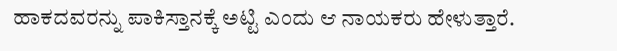ಹಾಕದವರನ್ನು ಪಾಕಿಸ್ತಾನಕ್ಕೆ ಅಟ್ಟಿ ಎಂದು ಆ ನಾಯಕರು ಹೇಳುತ್ತಾರೆ.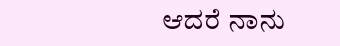ಆದರೆ ನಾನು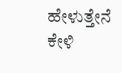ಹೇಳುತ್ತೇನೆ ಕೇಳಿ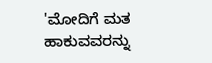'ಮೋದಿಗೆ ಮತ ಹಾಕುವವರನ್ನು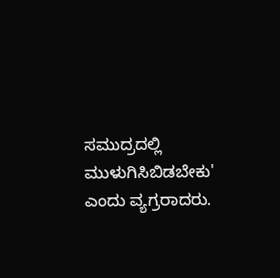ಸಮುದ್ರದಲ್ಲಿ ಮುಳುಗಿಸಿಬಿಡಬೇಕು' ಎಂದು ವ್ಯಗ್ರರಾದರು.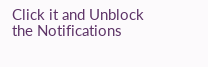Click it and Unblock the Notifications